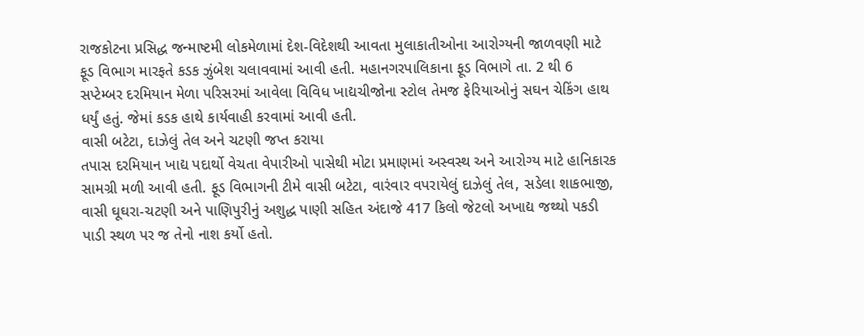રાજકોટના પ્રસિદ્ધ જન્માષ્ટમી લોકમેળામાં દેશ-વિદેશથી આવતા મુલાકાતીઓના આરોગ્યની જાળવણી માટે ફૂડ વિભાગ મારફતે કડક ઝુંબેશ ચલાવવામાં આવી હતી. મહાનગરપાલિકાના ફૂડ વિભાગે તા. 2 થી 6 સપ્ટેમ્બર દરમિયાન મેળા પરિસરમાં આવેલા વિવિધ ખાદ્યચીજોના સ્ટોલ તેમજ ફેરિયાઓનું સઘન ચેકિંગ હાથ ધર્યું હતું. જેમાં કડક હાથે કાર્યવાહી કરવામાં આવી હતી.
વાસી બટેટા, દાઝેલું તેલ અને ચટણી જપ્ત કરાયા
તપાસ દરમિયાન ખાદ્ય પદાર્થો વેચતા વેપારીઓ પાસેથી મોટા પ્રમાણમાં અસ્વસ્થ અને આરોગ્ય માટે હાનિકારક સામગ્રી મળી આવી હતી. ફૂડ વિભાગની ટીમે વાસી બટેટા, વારંવાર વપરાયેલું દાઝેલું તેલ, સડેલા શાકભાજી, વાસી ઘૂઘરા-ચટણી અને પાણિપુરીનું અશુદ્ધ પાણી સહિત અંદાજે 417 કિલો જેટલો અખાદ્ય જથ્થો પકડી પાડી સ્થળ પર જ તેનો નાશ કર્યો હતો.